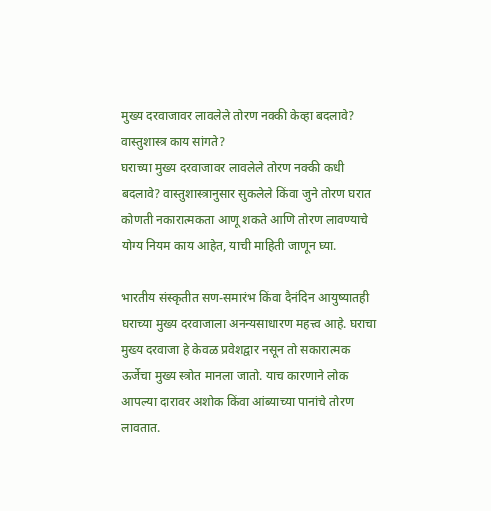मुख्य दरवाजावर लावलेले तोरण नक्की केव्हा बदलावे? वास्तुशास्त्र काय सांगते?
घराच्या मुख्य दरवाजावर लावलेले तोरण नक्की कधी बदलावे? वास्तुशास्त्रानुसार सुकलेले किंवा जुने तोरण घरात कोणती नकारात्मकता आणू शकते आणि तोरण लावण्याचे योग्य नियम काय आहेत, याची माहिती जाणून घ्या.

भारतीय संस्कृतीत सण-समारंभ किंवा दैनंदिन आयुष्यातही घराच्या मुख्य दरवाजाला अनन्यसाधारण महत्त्व आहे. घराचा मुख्य दरवाजा हे केवळ प्रवेशद्वार नसून तो सकारात्मक ऊर्जेचा मुख्य स्त्रोत मानला जातो. याच कारणाने लोक आपल्या दारावर अशोक किंवा आंब्याच्या पानांचे तोरण लावतात.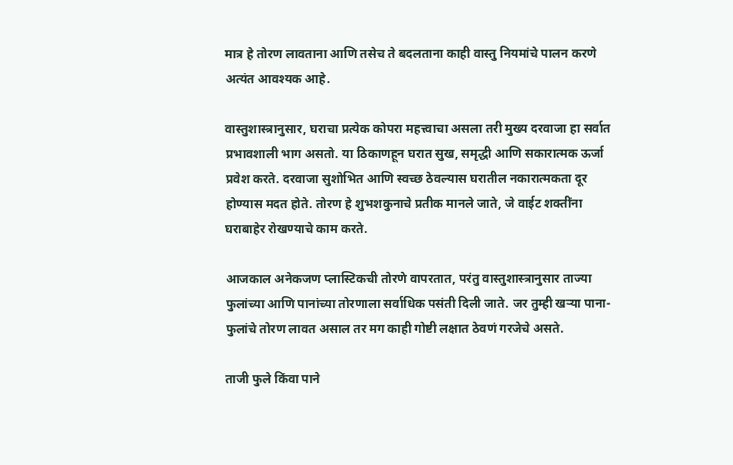मात्र हे तोरण लावताना आणि तसेच ते बदलताना काही वास्तु नियमांचे पालन करणे अत्यंत आवश्यक आहे.

वास्तुशास्त्रानुसार, घराचा प्रत्येक कोपरा महत्त्वाचा असला तरी मुख्य दरवाजा हा सर्वात प्रभावशाली भाग असतो. या ठिकाणहून घरात सुख, समृद्धी आणि सकारात्मक ऊर्जा प्रवेश करते. दरवाजा सुशोभित आणि स्वच्छ ठेवल्यास घरातील नकारात्मकता दूर होण्यास मदत होते. तोरण हे शुभशकुनाचे प्रतीक मानले जाते, जे वाईट शक्तींना घराबाहेर रोखण्याचे काम करते.

आजकाल अनेकजण प्लास्टिकची तोरणे वापरतात, परंतु वास्तुशास्त्रानुसार ताज्या फुलांच्या आणि पानांच्या तोरणाला सर्वाधिक पसंती दिली जाते. जर तुम्ही खऱ्या पाना-फुलांचे तोरण लावत असाल तर मग काही गोष्टी लक्षात ठेवणं गरजेचे असते.

ताजी फुले किंवा पाने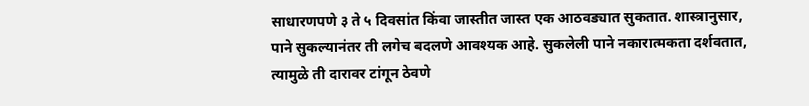साधारणपणे ३ ते ५ दिवसांत किंवा जास्तीत जास्त एक आठवड्यात सुकतात. शास्त्रानुसार, पाने सुकल्यानंतर ती लगेच बदलणे आवश्यक आहे. सुकलेली पाने नकारात्मकता दर्शवतात, त्यामुळे ती दारावर टांगून ठेवणे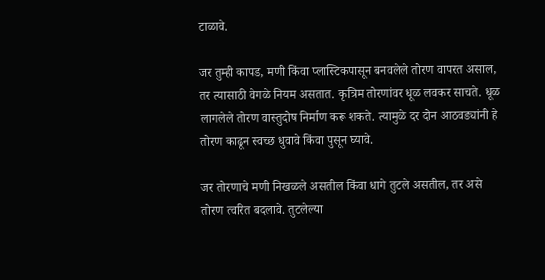टाळावे.

जर तुम्ही कापड, मणी किंवा प्लास्टिकपासून बनवलेले तोरण वापरत असाल, तर त्यासाठी वेगळे नियम असतात. कृत्रिम तोरणांवर धूळ लवकर साचते. धूळ लागलेले तोरण वास्तुदोष निर्माण करू शकते. त्यामुळे दर दोन आठवड्यांनी हे तोरण काढून स्वच्छ धुवावे किंवा पुसून घ्यावे.

जर तोरणाचे मणी निखळले असतील किंवा धागे तुटले असतील, तर असे तोरण त्वरित बदलावे. तुटलेल्या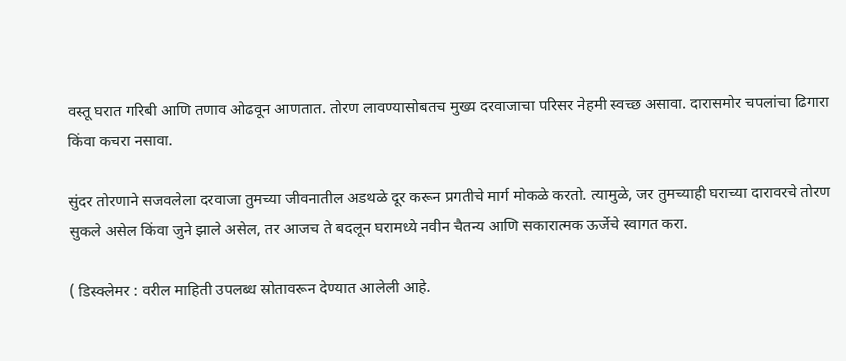वस्तू घरात गरिबी आणि तणाव ओढवून आणतात. तोरण लावण्यासोबतच मुख्य दरवाजाचा परिसर नेहमी स्वच्छ असावा. दारासमोर चपलांचा ढिगारा किंवा कचरा नसावा.

सुंदर तोरणाने सजवलेला दरवाजा तुमच्या जीवनातील अडथळे दूर करून प्रगतीचे मार्ग मोकळे करतो. त्यामुळे, जर तुमच्याही घराच्या दारावरचे तोरण सुकले असेल किंवा जुने झाले असेल, तर आजच ते बदलून घरामध्ये नवीन चैतन्य आणि सकारात्मक ऊर्जेचे स्वागत करा.

( डिस्क्लेमर : वरील माहिती उपलब्ध स्रोतावरून देण्यात आलेली आहे.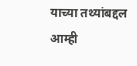याच्या तथ्यांबद्दल आम्ही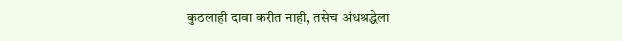कुठलाही दावा करीत नाही, तसेच अंधश्रद्धेला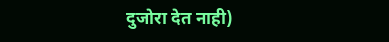दुजोरा देत नाही)